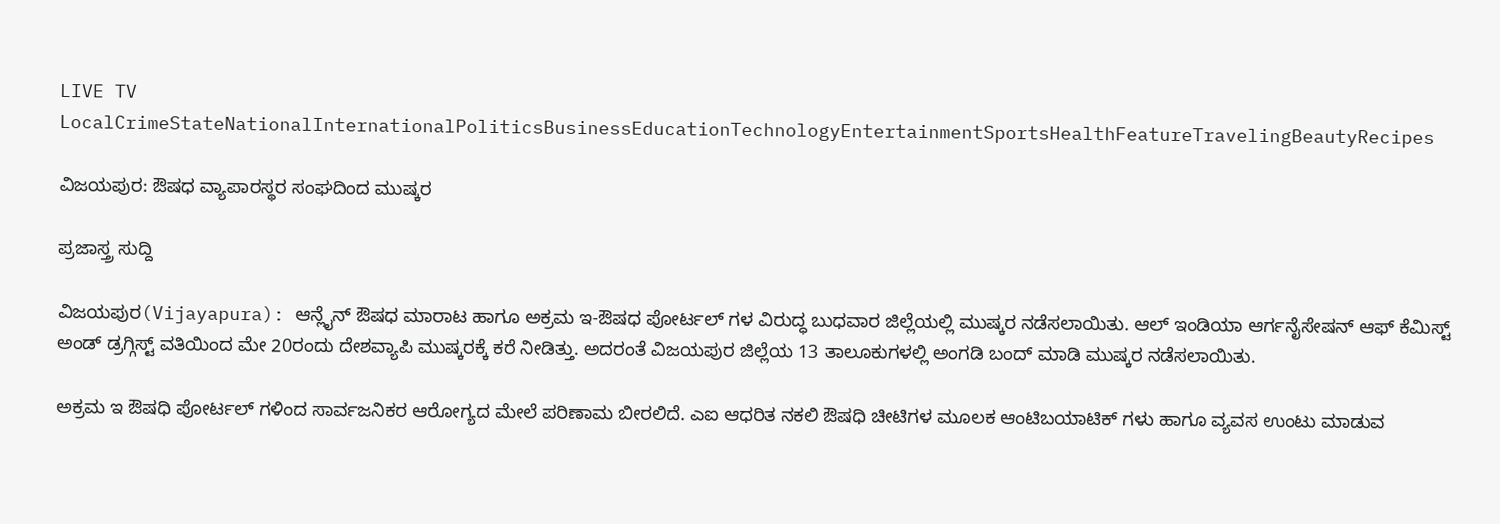LIVE TV LocalCrimeStateNationalInternationalPoliticsBusinessEducationTechnologyEntertainmentSportsHealthFeatureTravelingBeautyRecipes

ವಿಜಯಪುರ: ಔಷಧ ವ್ಯಾಪಾರಸ್ಥರ ಸಂಘದಿಂದ ಮುಷ್ಕರ

ಪ್ರಜಾಸ್ತ್ರ ಸುದ್ದಿ

ವಿಜಯಪುರ(Vijayapura): ಆನ್ಲೈನ್ ಔಷಧ ಮಾರಾಟ ಹಾಗೂ ಅಕ್ರಮ ಇ-ಔಷಧ ಪೋರ್ಟಲ್ ಗಳ ವಿರುದ್ಧ ಬುಧವಾರ ಜಿಲ್ಲೆಯಲ್ಲಿ ಮುಷ್ಕರ ನಡೆಸಲಾಯಿತು. ಆಲ್ ಇಂಡಿಯಾ ಆರ್ಗನೈಸೇಷನ್ ಆಫ್ ಕೆಮಿಸ್ಟ್ ಅಂಡ್ ಡ್ರಗ್ಗಿಸ್ಟ್ ವತಿಯಿಂದ ಮೇ 20ರಂದು ದೇಶವ್ಯಾಪಿ ಮುಷ್ಕರಕ್ಕೆ ಕರೆ ನೀಡಿತ್ತು. ಅದರಂತೆ ವಿಜಯಪುರ ಜಿಲ್ಲೆಯ 13 ತಾಲೂಕುಗಳಲ್ಲಿ ಅಂಗಡಿ ಬಂದ್ ಮಾಡಿ ಮುಷ್ಕರ ನಡೆಸಲಾಯಿತು.

ಅಕ್ರಮ ಇ ಔಷಧಿ ಪೋರ್ಟಲ್ ಗಳಿಂದ ಸಾರ್ವಜನಿಕರ ಆರೋಗ್ಯದ ಮೇಲೆ ಪರಿಣಾಮ ಬೀರಲಿದೆ. ಎಐ ಆಧರಿತ ನಕಲಿ ಔಷಧಿ ಚೀಟಿಗಳ ಮೂಲಕ ಆಂಟಿಬಯಾಟಿಕ್ ಗಳು ಹಾಗೂ ವ್ಯವಸ ಉಂಟು ಮಾಡುವ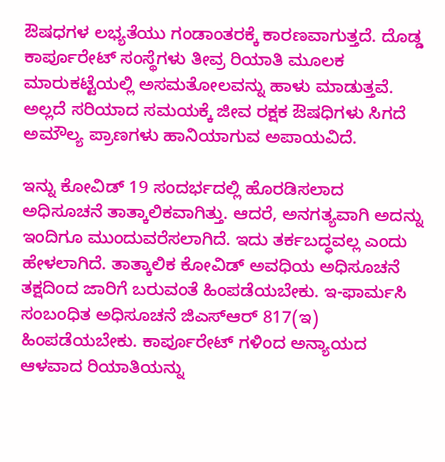ಔಷಧಗಳ ಲಭ್ಯತೆಯು ಗಂಡಾಂತರಕ್ಕೆ ಕಾರಣವಾಗುತ್ತದೆ. ದೊಡ್ಡ ಕಾರ್ಪೂರೇಟ್ ಸಂಸ್ಥೆಗಳು ತೀವ್ರ ರಿಯಾತಿ ಮೂಲಕ ಮಾರುಕಟ್ಟೆಯಲ್ಲಿ ಅಸಮತೋಲವನ್ನು ಹಾಳು ಮಾಡುತ್ತವೆ. ಅಲ್ಲದೆ ಸರಿಯಾದ ಸಮಯಕ್ಕೆ ಜೀವ ರಕ್ಷಕ ಔಷಧಿಗಳು ಸಿಗದೆ ಅಮೌಲ್ಯ ಪ್ರಾಣಗಳು ಹಾನಿಯಾಗುವ ಅಪಾಯವಿದೆ.

ಇನ್ನು ಕೋವಿಡ್ 19 ಸಂದರ್ಭದಲ್ಲಿ ಹೊರಡಿಸಲಾದ ಅಧಿಸೂಚನೆ ತಾತ್ಕಾಲಿಕವಾಗಿತ್ತು. ಆದರೆ, ಅನಗತ್ಯವಾಗಿ ಅದನ್ನು ಇಂದಿಗೂ ಮುಂದುವರೆಸಲಾಗಿದೆ. ಇದು ತರ್ಕಬದ್ಧವಲ್ಲ ಎಂದು ಹೇಳಲಾಗಿದೆ. ತಾತ್ಕಾಲಿಕ ಕೋವಿಡ್ ಅವಧಿಯ ಅಧಿಸೂಚನೆ ತಕ್ಷದಿಂದ ಜಾರಿಗೆ ಬರುವಂತೆ ಹಿಂಪಡೆಯಬೇಕು. ಇ-ಫಾರ್ಮಸಿ ಸಂಬಂಧಿತ ಅಧಿಸೂಚನೆ ಜಿಎಸ್ಆರ್ 817(ಇ) ಹಿಂಪಡೆಯಬೇಕು. ಕಾರ್ಪೂರೇಟ್ ಗಳಿಂದ ಅನ್ಯಾಯದ ಆಳವಾದ ರಿಯಾತಿಯನ್ನು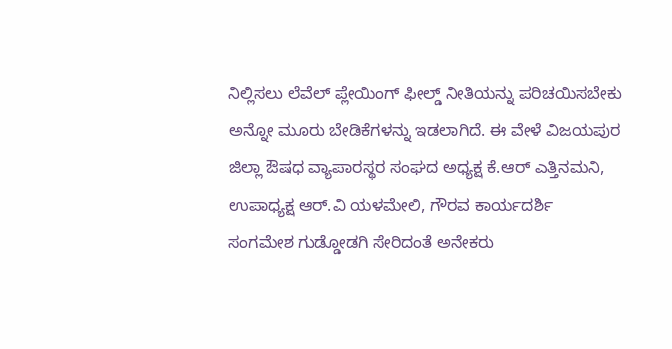ನಿಲ್ಲಿಸಲು ಲೆವೆಲ್ ಪ್ಲೇಯಿಂಗ್ ಫೀಲ್ಡ್ ನೀತಿಯನ್ನು ಪರಿಚಯಿಸಬೇಕು ಅನ್ನೋ ಮೂರು ಬೇಡಿಕೆಗಳನ್ನು ಇಡಲಾಗಿದೆ. ಈ ವೇಳೆ ವಿಜಯಪುರ ಜಿಲ್ಲಾ ಔಷಧ ವ್ಯಾಪಾರಸ್ಥರ ಸಂಘದ ಅಧ್ಯಕ್ಷ ಕೆ.ಆರ್ ಎತ್ತಿನಮನಿ, ಉಪಾಧ್ಯಕ್ಷ ಆರ್.ವಿ ಯಳಮೇಲಿ, ಗೌರವ ಕಾರ್ಯದರ್ಶಿ ಸಂಗಮೇಶ ಗುಡ್ಡೋಡಗಿ ಸೇರಿದಂತೆ ಅನೇಕರು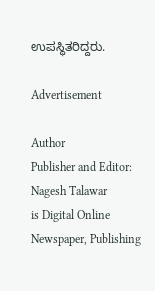ಉಪಸ್ಥಿತರಿದ್ದರು.

Advertisement

Author
Publisher and Editor: Nagesh Talawar
is Digital Online Newspaper, Publishing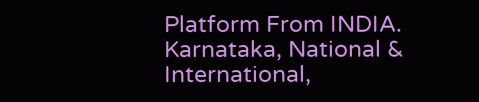Platform From INDIA. Karnataka, National & International,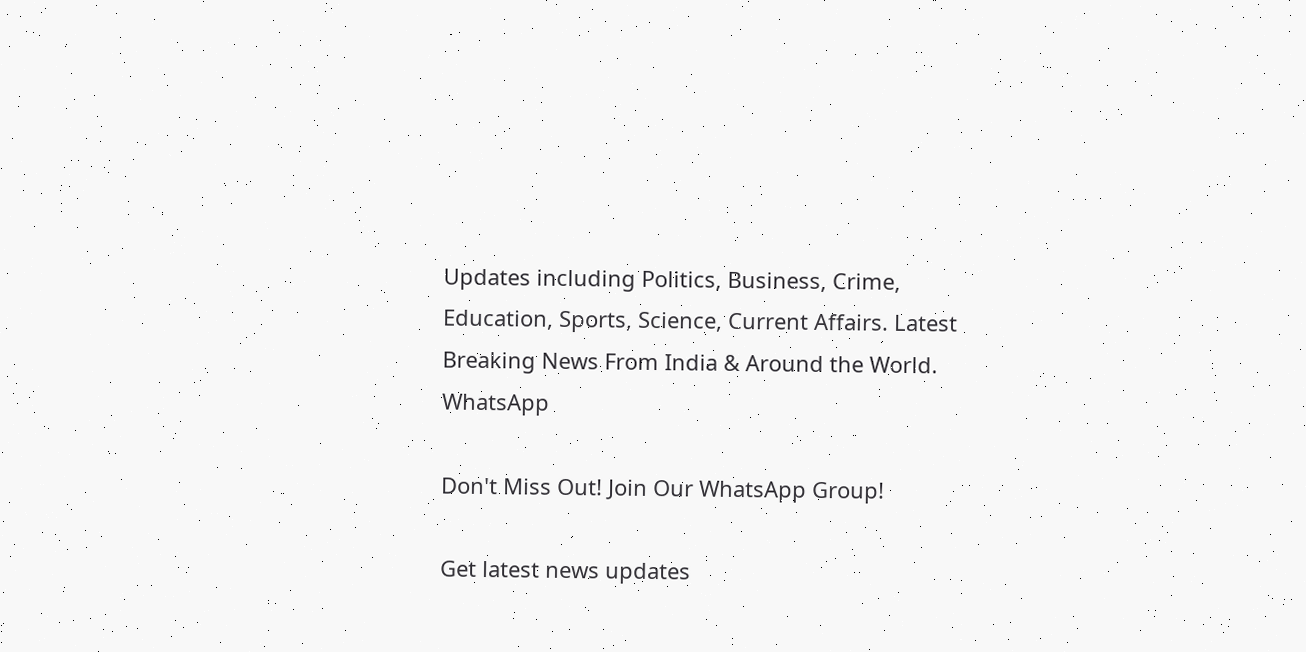Updates including Politics, Business, Crime, Education, Sports, Science, Current Affairs. Latest Breaking News From India & Around the World.
WhatsApp

Don't Miss Out! Join Our WhatsApp Group!

Get latest news updates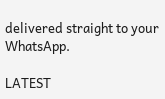delivered straight to your WhatsApp.

LATEST